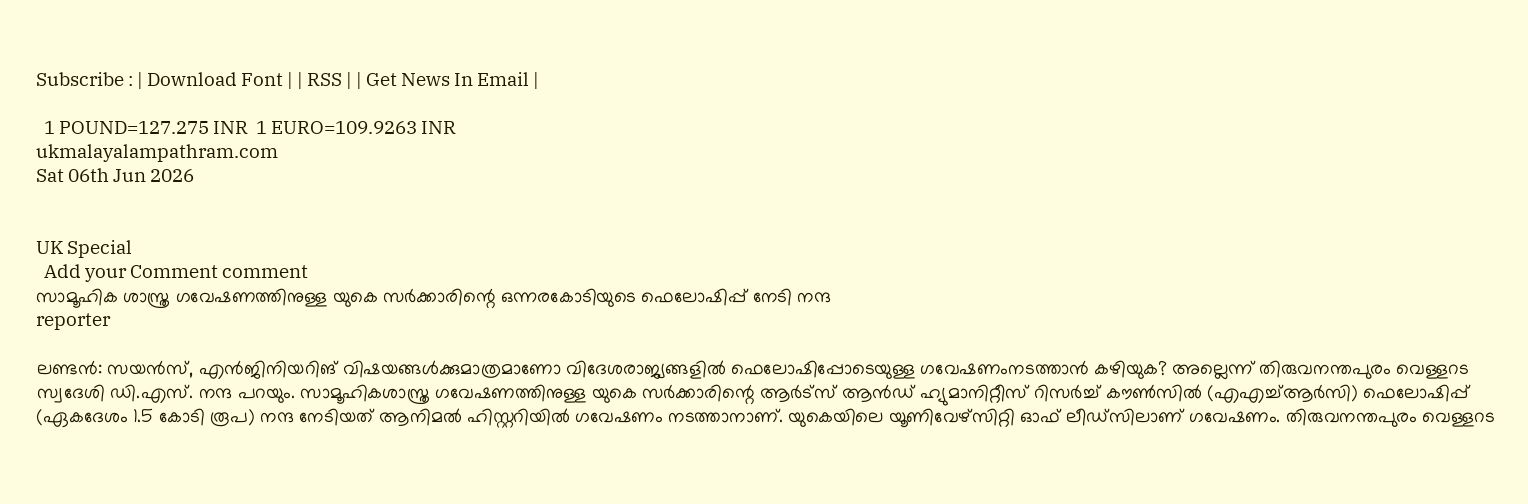Subscribe : | Download Font | | RSS | | Get News In Email |

  1 POUND=127.275 INR  1 EURO=109.9263 INR
ukmalayalampathram.com
Sat 06th Jun 2026


UK Special
  Add your Comment comment
സാമൂഹിക ശാസ്ത്ര ഗവേഷണത്തിനുള്ള യുകെ സര്‍ക്കാരിന്റെ ഒന്നരകോടിയുടെ ഫെലോഷിപ്പ് നേടി നന്ദ
reporter

ലണ്ടന്‍: സയന്‍സ്, എന്‍ജിനിയറിങ് വിഷയങ്ങള്‍ക്കുമാത്രമാണോ വിദേശരാജ്യങ്ങളില്‍ ഫെലോഷിപ്പോടെയുള്ള ഗവേഷണംനടത്താന്‍ കഴിയുക? അല്ലെന്ന് തിരുവനന്തപുരം വെള്ളറട സ്വദേശി ഡി.എസ്. നന്ദ പറയും. സാമൂഹികശാസ്ത്ര ഗവേഷണത്തിനുള്ള യുകെ സര്‍ക്കാരിന്റെ ആര്‍ട്‌സ് ആന്‍ഡ് ഹ്യുമാനിറ്റീസ് റിസര്‍ച്ച് കൗണ്‍സില്‍ (എഎച്ച്ആര്‍സി) ഫെലോഷിപ്പ് (ഏകദേശം 1.5 കോടി രൂപ) നന്ദ നേടിയത് ആനിമല്‍ ഹിസ്റ്ററിയില്‍ ഗവേഷണം നടത്താനാണ്. യുകെയിലെ യൂണിവേഴ്‌സിറ്റി ഓഫ് ലീഡ്സിലാണ് ഗവേഷണം. തിരുവനന്തപുരം വെള്ളറട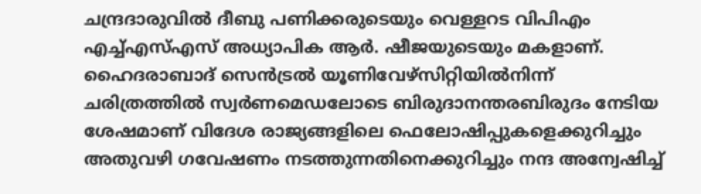ചന്ദ്രദാരുവില്‍ ദീബു പണിക്കരുടെയും വെള്ളറട വിപിഎം എച്ച്എസ്എസ് അധ്യാപിക ആര്‍. ഷീജയുടെയും മകളാണ്. ഹൈദരാബാദ് സെന്‍ട്രല്‍ യൂണിവേഴ്‌സിറ്റിയില്‍നിന്ന് ചരിത്രത്തില്‍ സ്വര്‍ണമെഡലോടെ ബിരുദാനന്തരബിരുദം നേടിയ ശേഷമാണ് വിദേശ രാജ്യങ്ങളിലെ ഫെലോഷിപ്പുകളെക്കുറിച്ചും അതുവഴി ഗവേഷണം നടത്തുന്നതിനെക്കുറിച്ചും നന്ദ അന്വേഷിച്ച്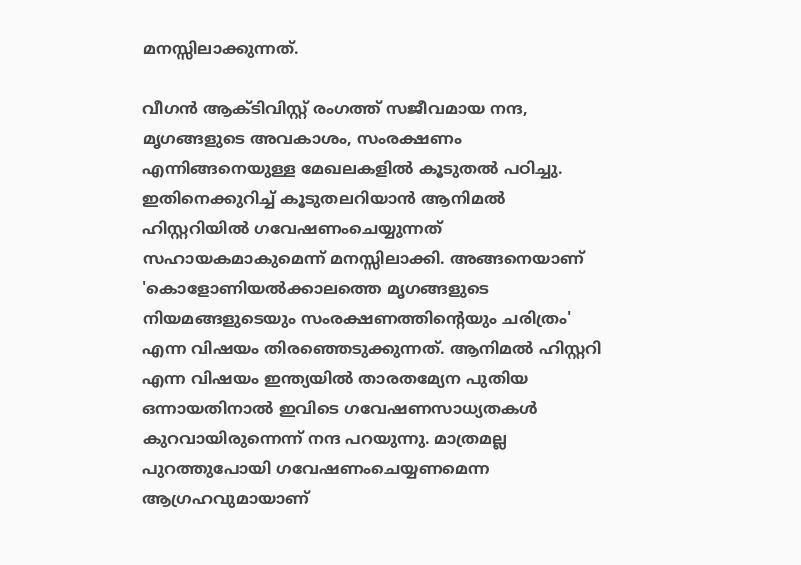മനസ്സിലാക്കുന്നത്.

വീഗന്‍ ആക്ടിവിസ്റ്റ് രംഗത്ത് സജീവമായ നന്ദ, മൃഗങ്ങളുടെ അവകാശം, സംരക്ഷണം എന്നിങ്ങനെയുള്ള മേഖലകളില്‍ കൂടുതല്‍ പഠിച്ചു. ഇതിനെക്കുറിച്ച് കൂടുതലറിയാന്‍ ആനിമല്‍ ഹിസ്റ്ററിയില്‍ ഗവേഷണംചെയ്യുന്നത് സഹായകമാകുമെന്ന് മനസ്സിലാക്കി. അങ്ങനെയാണ് 'കൊളോണിയല്‍ക്കാലത്തെ മൃഗങ്ങളുടെ നിയമങ്ങളുടെയും സംരക്ഷണത്തിന്റെയും ചരിത്രം' എന്ന വിഷയം തിരഞ്ഞെടുക്കുന്നത്. ആനിമല്‍ ഹിസ്റ്ററി എന്ന വിഷയം ഇന്ത്യയില്‍ താരതമ്യേന പുതിയ ഒന്നായതിനാല്‍ ഇവിടെ ഗവേഷണസാധ്യതകള്‍ കുറവായിരുന്നെന്ന് നന്ദ പറയുന്നു. മാത്രമല്ല പുറത്തുപോയി ഗവേഷണംചെയ്യണമെന്ന ആഗ്രഹവുമായാണ്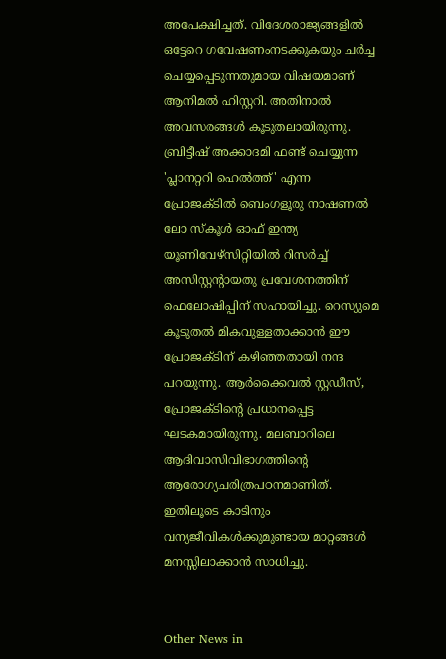അപേക്ഷിച്ചത്. വിദേശരാജ്യങ്ങളില്‍ ഒട്ടേറെ ഗവേഷണംനടക്കുകയും ചര്‍ച്ച ചെയ്യപ്പെടുന്നതുമായ വിഷയമാണ് ആനിമല്‍ ഹിസ്റ്ററി. അതിനാല്‍ അവസരങ്ങള്‍ കൂടുതലായിരുന്നു. ബ്രിട്ടീഷ് അക്കാദമി ഫണ്ട് ചെയ്യുന്ന 'പ്ലാനറ്ററി ഹെല്‍ത്ത്' എന്ന പ്രോജക്ടില്‍ ബെംഗളൂരു നാഷണല്‍ ലോ സ്‌കൂള്‍ ഓഫ് ഇന്ത്യ യൂണിവേഴ്‌സിറ്റിയില്‍ റിസര്‍ച്ച് അസിസ്റ്റന്റായതു പ്രവേശനത്തിന് ഫെലോഷിപ്പിന് സഹായിച്ചു. റെസ്യുമെ കൂടുതല്‍ മികവുള്ളതാക്കാന്‍ ഈ പ്രോജക്ടിന് കഴിഞ്ഞതായി നന്ദ പറയുന്നു. ആര്‍ക്കൈവല്‍ സ്റ്റഡീസ്, പ്രോജക്ടിന്റെ പ്രധാനപ്പെട്ട ഘടകമായിരുന്നു. മലബാറിലെ ആദിവാസിവിഭാഗത്തിന്റെ ആരോഗ്യചരിത്രപഠനമാണിത്. ഇതിലൂടെ കാടിനും വന്യജീവികള്‍ക്കുമുണ്ടായ മാറ്റങ്ങള്‍ മനസ്സിലാക്കാന്‍ സാധിച്ചു.


Other News in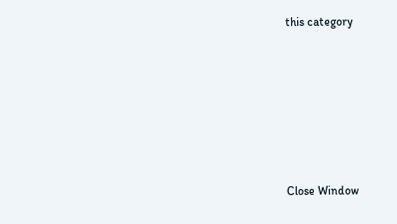this category








Close Window